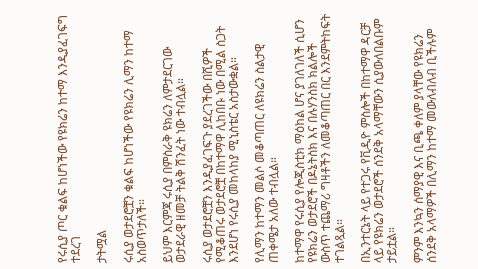የሩሲያ ጦር ቁልፍ ከሆነችው የዩክሬን ከተማ እንዲያፈገፍግ ተደረገ

ታትሟል

ሩሲያ ወታደሮቿን ቁልፍ ከሆነችው የዩክሬን ሊማን ከተማ አስወጥታለች።

ይህም እርምጃ ሩሲያ በምስራቅ ዩክሬን ለምታደርገው ወታደራዊ ዘመቻ ትልቅ ሽንፈት ነው ተብሏል።

ሩሲያ ወታደሮቿን እንዲያፈገፍጉ ያደረገችው በሺዎች የሚቆጠሩ ወታደሮቿ በከተማዋ ሊከበቡ ነው በሚል ስጋት እንደሆነ የሩሲያ መከላከያ ሚኒስቴር አስታውቋል።

የሊማን ከተማን መልሶ መቆጣጠር ለዩክሬን ስልታዊ ጠቀሜታ አለው ተብሏል።

ከተማዋ የሩሲያ የሎጂስቲክ ማዕከል ሆና ያገለገለች ሲሆን የዩክሬን ወታደሮች በዶኔትስክ እና በሉሃንስክ ክልሎች ውስጥ ተጨማሪ ግዛቶችን ለመቆጣጠር በር እንደምትከፍት ተገልጿል።

በኢንተርኔት ላይ የተጋሩ የቪዲዮ ምስሎች በከተማዋ ዳርቻ ላይ የዩክሬን ወታደሮች ሰንደቅ አላማቸውን ሲያውለበልቡም ታይቷል።

ምንም እንኳን ሰማያዊ እና ቢጫ ቀለም ያላቸው የዩክሬን ሰንደቅ አላማዎች በሊማን ከተማ መውለብለብ ቢችሉም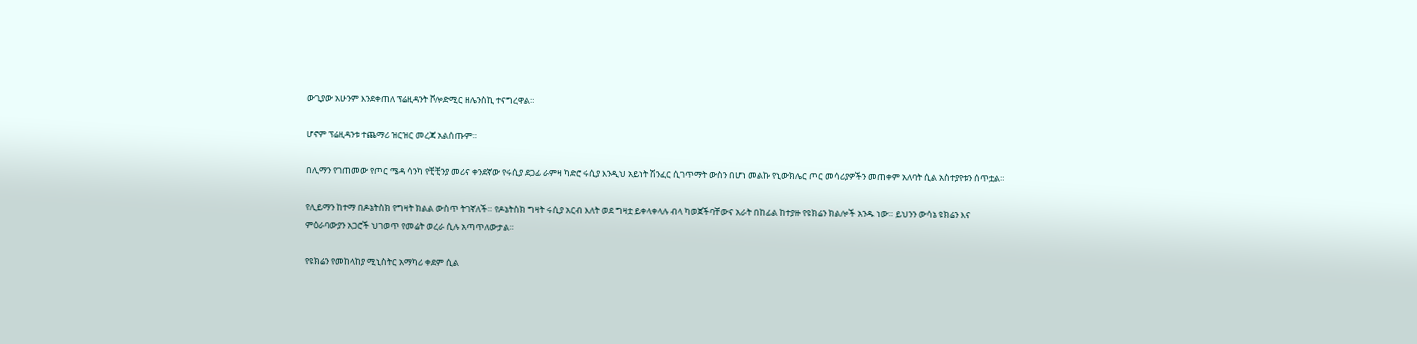ውጊያው አሁንም እንደቀጠለ ፕሬዚዳንት ቮሎድሚር ዘሌንስኪ ተናግረዋል።

ሆኖም ፕሬዚዳንቱ ተጨማሪ ዝርዝር መረጃ አልሰጡም።

በሊማን የገጠመው የጦር ሜዳ ሳንካ የቺቺንያ መሪና ቀንደኛው የሩሲያ ደጋፊ ራምዛ ካድሮ ሩሲያ እንዲህ አይነት ሽንፈር ሲገጥማት ውስን በሆነ መልኩ የኒውክሌር ጦር መሳሪያዎችን መጠቀም አለባት ሲል አስተያየቱን ሰጥቷል።

የሊይማን ከተማ በዶኔትስክ የግዛት ክልል ውስጥ ትገኛለች። የዶኔትስክ ግዛት ሩሲያ አርብ እለት ወደ ግዛቷ ይቀላቀላሉ ብላ ካወጀችባቸውና አራት በከፊል ከተያዙ የዩክሬን ክልሎች አንዱ ነው። ይህንን ውሳኔ ዩክሬን እና ምዕራባውያን አጋሮች ህገወጥ የመሬት ወረራ ሲሉ አጣጥለውታል።

የዩክሬን የመከላከያ ሚኒስትር አማካሪ ቀደም ሲል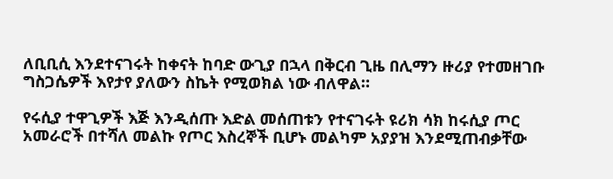ለቢቢሲ እንደተናገሩት ከቀናት ከባድ ውጊያ በኋላ በቅርብ ጊዜ በሊማን ዙሪያ የተመዘገቡ ግስጋሴዎች እየታየ ያለውን ስኬት የሚወክል ነው ብለዋል።

የሩሲያ ተዋጊዎች እጅ እንዲሰጡ እድል መሰጠቱን የተናገሩት ዩሪክ ሳክ ከሩሲያ ጦር አመራሮች በተሻለ መልኩ የጦር እስረኞች ቢሆኑ መልካም አያያዝ እንደሚጠብቃቸው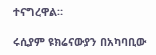ተናግረዋል።

ሩሲያም ዩክሬናውያን በአካባቢው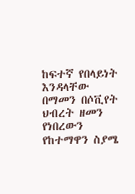ከፍተኛ የበላይነት እንዳላቸው በማመን በሶቪየት ህብረት ዘመን የነበረውን የከተማዋን ስያሜ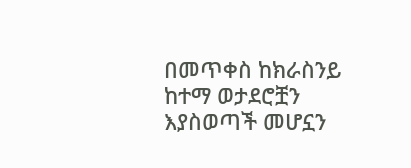በመጥቀስ ከክራስንይ ከተማ ወታደሮቿን እያስወጣች መሆኗን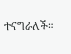ተናግራለች።